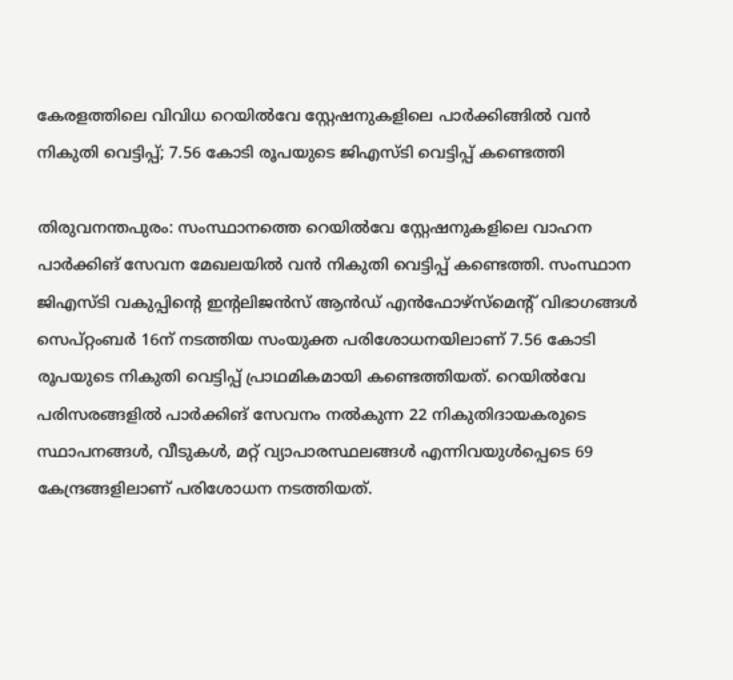കേരളത്തിലെ വിവിധ റെയിൽവേ സ്റ്റേഷനുകളിലെ പാർക്കിങ്ങിൽ വൻ നികുതി വെട്ടിപ്പ്; 7.56 കോടി രൂപയുടെ ജിഎസ്ടി വെട്ടിപ്പ് കണ്ടെത്തി

തിരുവനന്തപുരം: സംസ്ഥാനത്തെ റെയിൽവേ സ്റ്റേഷനുകളിലെ വാഹന പാർക്കിങ് സേവന മേഖലയിൽ വൻ നികുതി വെട്ടിപ്പ് കണ്ടെത്തി. സംസ്ഥാന ജിഎസ്ടി വകുപ്പിന്റെ ഇന്റലിജൻസ് ആൻഡ് എൻഫോഴ്സ്മെന്റ് വിഭാഗങ്ങൾ സെപ്റ്റംബർ 16ന് നടത്തിയ സംയുക്ത പരിശോധനയിലാണ് 7.56 കോടി രൂപയുടെ നികുതി വെട്ടിപ്പ് പ്രാഥമികമായി കണ്ടെത്തിയത്. റെയിൽവേ പരിസരങ്ങളിൽ പാർക്കിങ് സേവനം നൽകുന്ന 22 നികുതിദായകരുടെ സ്ഥാപനങ്ങൾ, വീടുകൾ, മറ്റ് വ്യാപാരസ്ഥലങ്ങൾ എന്നിവയുൾപ്പെടെ 69 കേന്ദ്രങ്ങളിലാണ് പരിശോധന നടത്തിയത്.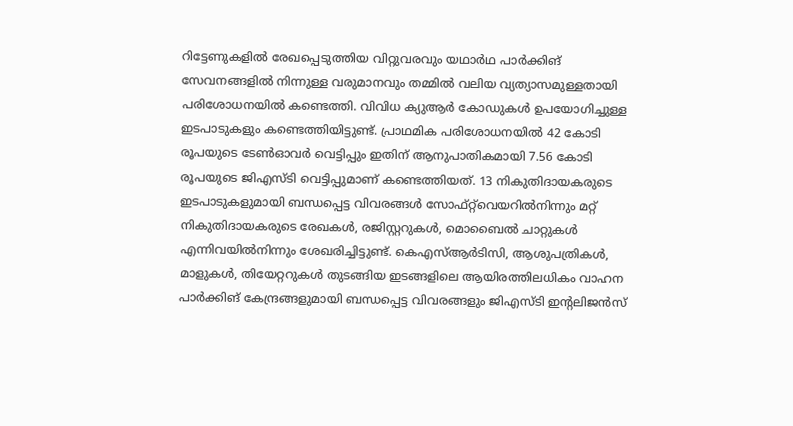റിട്ടേണുകളിൽ രേഖപ്പെടുത്തിയ വിറ്റുവരവും യഥാർഥ പാർക്കിങ് സേവനങ്ങളിൽ നിന്നുള്ള വരുമാനവും തമ്മിൽ വലിയ വ്യത്യാസമുള്ളതായി പരിശോധനയിൽ കണ്ടെത്തി. വിവിധ ക്യുആർ കോഡുകൾ ഉപയോഗിച്ചുള്ള ഇടപാടുകളും കണ്ടെത്തിയിട്ടുണ്ട്. പ്രാഥമിക പരിശോധനയിൽ 42 കോടി രൂപയുടെ ടേൺഓവർ വെട്ടിപ്പും ഇതിന് ആനുപാതികമായി 7.56 കോടി രൂപയുടെ ജിഎസ്ടി വെട്ടിപ്പുമാണ് കണ്ടെത്തിയത്. 13 നികുതിദായകരുടെ ഇടപാടുകളുമായി ബന്ധപ്പെട്ട വിവരങ്ങൾ സോഫ്റ്റ്‌വെയറിൽനിന്നും മറ്റ് നികുതിദായകരുടെ രേഖകൾ, രജിസ്റ്ററുകൾ, മൊബൈൽ ചാറ്റുകൾ എന്നിവയിൽനിന്നും ശേഖരിച്ചിട്ടുണ്ട്. കെഎസ്ആർടിസി, ആശുപത്രികൾ, മാളുകൾ, തിയേറ്ററുകൾ തുടങ്ങിയ ഇടങ്ങളിലെ ആയിരത്തിലധികം വാഹന പാർക്കിങ് കേന്ദ്രങ്ങളുമായി ബന്ധപ്പെട്ട വിവരങ്ങളും ജിഎസ്ടി ഇന്റലിജൻസ്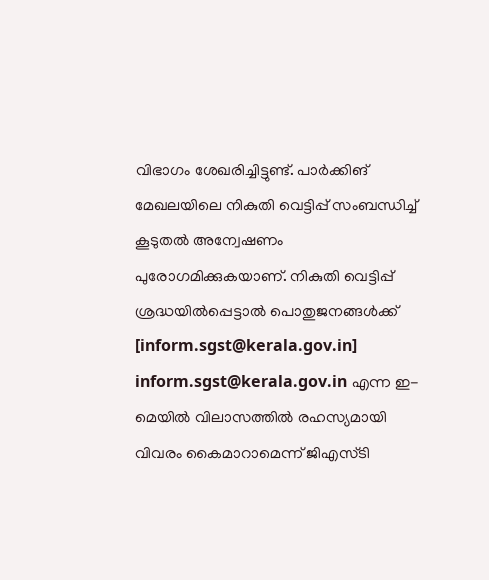വിഭാഗം ശേഖരിച്ചിട്ടുണ്ട്. പാർക്കിങ് മേഖലയിലെ നികുതി വെട്ടിപ്പ് സംബന്ധിച്ച് കൂടുതൽ അന്വേഷണം പുരോഗമിക്കുകയാണ്. നികുതി വെട്ടിപ്പ് ശ്രദ്ധയിൽപ്പെട്ടാൽ പൊതുജനങ്ങൾക്ക് [inform.sgst@kerala.gov.in] inform.sgst@kerala.gov.in എന്ന ഇ-മെയിൽ വിലാസത്തിൽ രഹസ്യമായി വിവരം കൈമാറാമെന്ന് ജിഎസ്ടി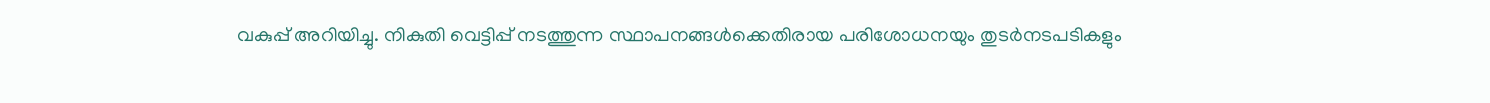വകുപ്പ് അറിയിച്ചു. നികുതി വെട്ടിപ്പ് നടത്തുന്ന സ്ഥാപനങ്ങൾക്കെതിരായ പരിശോധനയും തുടർനടപടികളും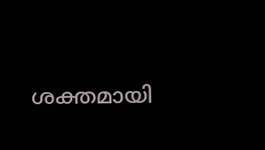ശക്തമായി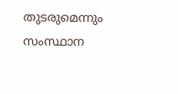തുടരുമെന്നും സംസ്ഥാന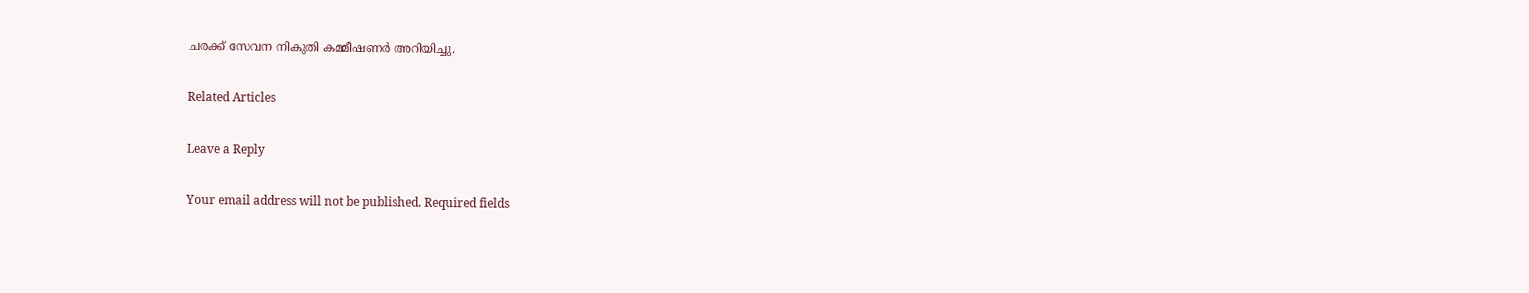ചരക്ക് സേവന നികുതി കമ്മീഷണർ അറിയിച്ചു.

Related Articles

Leave a Reply

Your email address will not be published. Required fields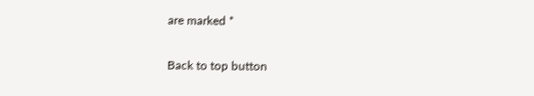are marked *

Back to top button